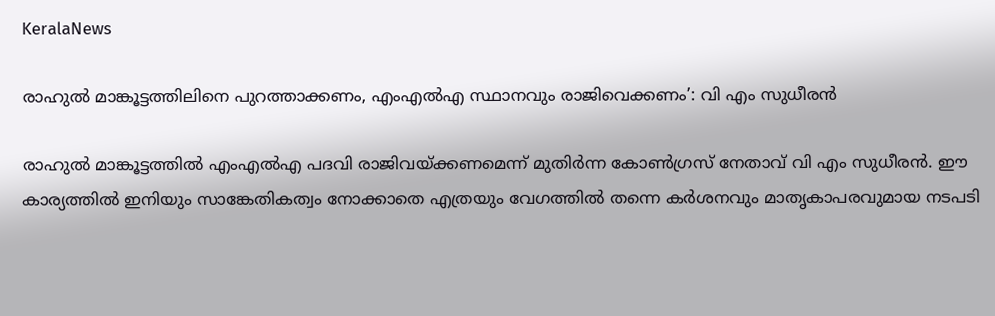KeralaNews

രാഹുല്‍ മാങ്കൂട്ടത്തിലിനെ പുറത്താക്കണം, എംഎൽഎ സ്ഥാനവും രാജിവെക്കണം’: വി എം സുധീരന്‍

രാഹുല്‍ മാങ്കൂട്ടത്തില്‍ എംഎല്‍എ പദവി രാജിവയ്ക്കണമെന്ന് മുതിര്‍ന്ന കോണ്‍ഗ്രസ് നേതാവ് വി എം സുധീരന്‍. ഈ കാര്യത്തില്‍ ഇനിയും സാങ്കേതികത്വം നോക്കാതെ എത്രയും വേഗത്തില്‍ തന്നെ കര്‍ശനവും മാതൃകാപരവുമായ നടപടി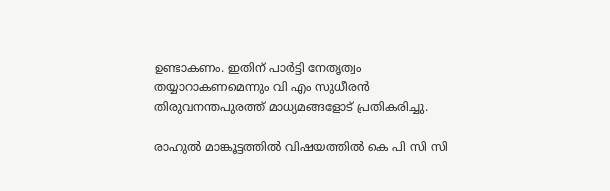ഉണ്ടാകണം. ഇതിന് പാര്‍ട്ടി നേതൃത്വം തയ്യാറാകണമെന്നും വി എം സുധീരന്‍ തിരുവനന്തപുരത്ത് മാധ്യമങ്ങളോട് പ്രതികരിച്ചു.

രാഹുല്‍ മാങ്കൂട്ടത്തില്‍ വിഷയത്തില്‍ കെ പി സി സി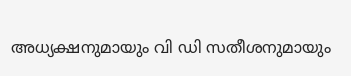അധ്യക്ഷനുമായും വി ഡി സതീശനുമായും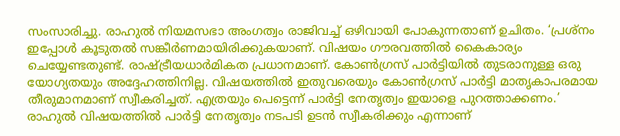സംസാരിച്ചു. രാഹുല്‍ നിയമസഭാ അംഗത്വം രാജിവച്ച് ഒഴിവായി പോകുന്നതാണ് ഉചിതം. ‘പ്രശ്നം ഇപ്പോള്‍ കൂടുതല്‍ സങ്കീര്‍ണമായിരിക്കുകയാണ്. വിഷയം ഗൗരവത്തില്‍ കൈകാര്യം ചെയ്യേണ്ടതുണ്ട്. രാഷ്ട്രീയധാര്‍മികത പ്രധാനമാണ്. കോണ്‍ഗ്രസ് പാര്‍ട്ടിയില്‍ തുടരാനുള്ള ഒരു യോഗ്യതയും അദ്ദേഹത്തിനില്ല. വിഷയത്തില്‍ ഇതുവരെയും കോണ്‍ഗ്രസ് പാര്‍ട്ടി മാതൃകാപരമായ തീരുമാനമാണ് സ്വീകരിച്ചത്. എത്രയും പെട്ടെന്ന് പാര്‍ട്ടി നേതൃത്വം ഇയാളെ പുറത്താക്കണം.’ രാഹുല്‍ വിഷയത്തില്‍ പാര്‍ട്ടി നേതൃത്വം നടപടി ഉടന്‍ സ്വീകരിക്കും എന്നാണ്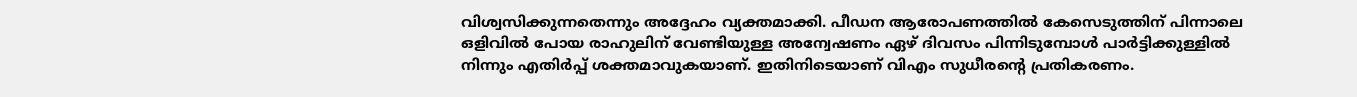വിശ്വസിക്കുന്നതെന്നും അദ്ദേഹം വ്യക്തമാക്കി. പീഡന ആരോപണത്തില്‍ കേസെടുത്തിന് പിന്നാലെ ഒളിവില്‍ പോയ രാഹുലിന് വേണ്ടിയുള്ള അന്വേഷണം ഏഴ് ദിവസം പിന്നിടുമ്പോള്‍ പാര്‍ട്ടിക്കുള്ളില്‍ നിന്നും എതിര്‍പ്പ് ശക്തമാവുകയാണ്. ഇതിനിടെയാണ് വിഎം സുധീരന്റെ പ്രതികരണം.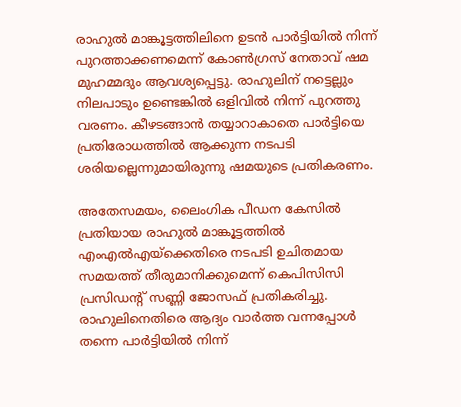രാഹുല്‍ മാങ്കൂട്ടത്തിലിനെ ഉടന്‍ പാര്‍ട്ടിയില്‍ നിന്ന് പുറത്താക്കണമെന്ന് കോണ്‍ഗ്രസ് നേതാവ് ഷമ മുഹമ്മദും ആവശ്യപ്പെട്ടു. രാഹുലിന് നട്ടെല്ലും നിലപാടും ഉണ്ടെങ്കില്‍ ഒളിവില്‍ നിന്ന് പുറത്തു വരണം. കീഴടങ്ങാന്‍ തയ്യാറാകാതെ പാര്‍ട്ടിയെ പ്രതിരോധത്തില്‍ ആക്കുന്ന നടപടി ശരിയല്ലെന്നുമായിരുന്നു ഷമയുടെ പ്രതികരണം.

അതേസമയം, ലൈംഗിക പീഡന കേസില്‍ പ്രതിയായ രാഹുല്‍ മാങ്കൂട്ടത്തില്‍ എംഎല്‍എയ്ക്കെതിരെ നടപടി ഉചിതമായ സമയത്ത് തീരുമാനിക്കുമെന്ന് കെപിസിസി പ്രസിഡന്റ് സണ്ണി ജോസഫ് പ്രതികരിച്ചു. രാഹുലിനെതിരെ ആദ്യം വാര്‍ത്ത വന്നപ്പോള്‍ തന്നെ പാര്‍ട്ടിയില്‍ നിന്ന്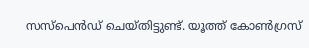സസ്‌പെന്‍ഡ് ചെയ്തിട്ടുണ്ട്. യൂത്ത് കോണ്‍ഗ്രസ്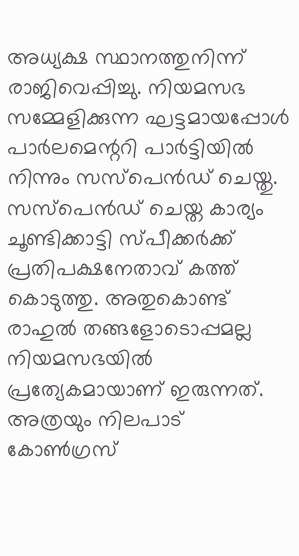അധ്യക്ഷ സ്ഥാനത്തുനിന്ന് രാജിവെപ്പിച്ചു. നിയമസഭ സമ്മേളിക്കുന്ന ഘട്ടമായപ്പോള്‍ പാര്‍ലമെന്ററി പാര്‍ട്ടിയില്‍ നിന്നും സസ്‌പെന്‍ഡ് ചെയ്തു. സസ്പെന്‍ഡ് ചെയ്ത കാര്യം ചൂണ്ടിക്കാട്ടി സ്പീക്കര്‍ക്ക് പ്രതിപക്ഷനേതാവ് കത്ത് കൊടുത്തു. അതുകൊണ്ട് രാഹുല്‍ തങ്ങളോടൊപ്പമല്ല നിയമസഭയില്‍ പ്രത്യേകമായാണ് ഇരുന്നത്. അത്രയും നിലപാട് കോണ്‍ഗ്രസ്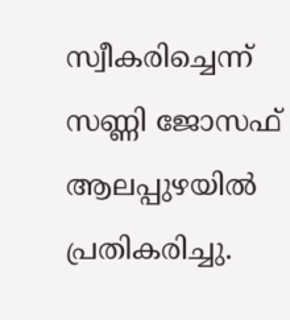സ്വീകരിച്ചെന്ന് സണ്ണി ജോസഫ് ആലപ്പുഴയില്‍ പ്രതികരിച്ചു.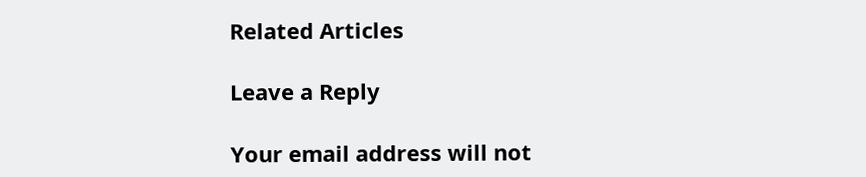Related Articles

Leave a Reply

Your email address will not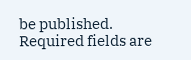be published. Required fields are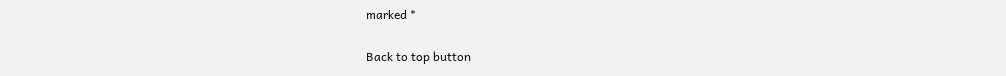marked *

Back to top button